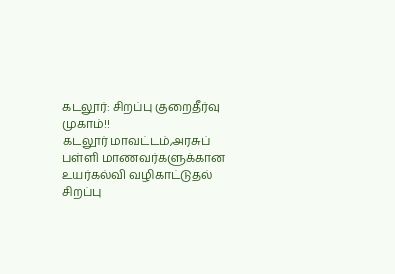கடலூர்: சிறப்பு குறைதீர்வு முகாம்!!
கடலூர் மாவட்டம்,அரசுப் பள்ளி மாணவர்களுக்கான உயர்கல்வி வழிகாட்டுதல் சிறப்பு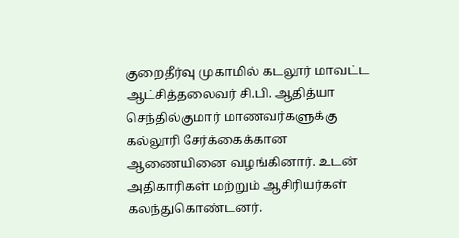குறைதீர்வு முகாமில் கடலூர் மாவட்ட ஆட்சித்தலைவர் சி.பி. ஆதித்யா செந்தில்குமார் மாணவர்களுக்கு கல்லூரி சேர்க்கைக்கான ஆணையினை வழங்கினார். உடன் அதிகாரிகள் மற்றும் ஆசிரியர்கள் கலந்துகொண்டனர்.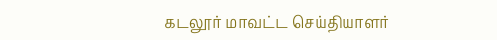கடலூர் மாவட்ட செய்தியாளர்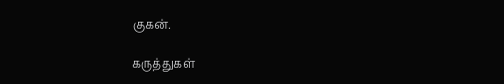குகன்.

கருத்துகள்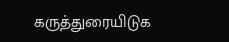கருத்துரையிடுக